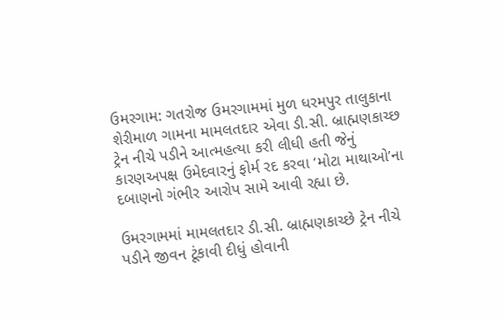ઉમરગામ: ગતરોજ ઉમરગામમાં મુળ ધરમપુર તાલુકાના શેરીમાળ ગામના મામલતદાર એવા ડી.સી. બ્રાહ્મણકાચ્છ ટ્રેન નીચે પડીને આત્મહત્યા કરી લીધી હતી જેનું કારણઅપક્ષ ઉમેદવારનું ફોર્મ રદ કરવા ‘મોટા માથાઓ’ના દબાણનો ગંભીર આરોપ સામે આવી રહ્યા છે.

ઉમરગામમાં મામલતદાર ડી.સી. બ્રાહ્મણકાચ્છે ટ્રેન નીચે પડીને જીવન ટૂંકાવી દીધું હોવાની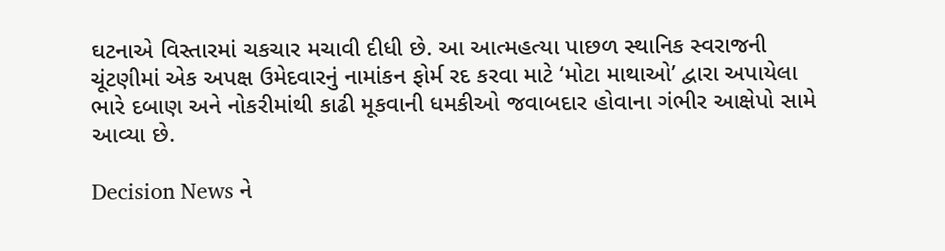ઘટનાએ વિસ્તારમાં ચકચાર મચાવી દીધી છે. આ આત્મહત્યા પાછળ સ્થાનિક સ્વરાજની ચૂંટણીમાં એક અપક્ષ ઉમેદવારનું નામાંકન ફોર્મ રદ કરવા માટે ‘મોટા માથાઓ’ દ્વારા અપાયેલા ભારે દબાણ અને નોકરીમાંથી કાઢી મૂકવાની ધમકીઓ જવાબદાર હોવાના ગંભીર આક્ષેપો સામે આવ્યા છે.

Decision News ને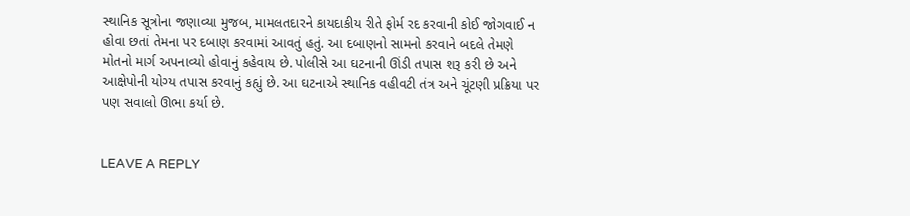સ્થાનિક સૂત્રોના જણાવ્યા મુજબ, મામલતદારને કાયદાકીય રીતે ફોર્મ રદ કરવાની કોઈ જોગવાઈ ન હોવા છતાં તેમના પર દબાણ કરવામાં આવતું હતું. આ દબાણનો સામનો કરવાને બદલે તેમણે મોતનો માર્ગ અપનાવ્યો હોવાનું કહેવાય છે. પોલીસે આ ઘટનાની ઊંડી તપાસ શરૂ કરી છે અને આક્ષેપોની યોગ્ય તપાસ કરવાનું કહ્યું છે. આ ઘટનાએ સ્થાનિક વહીવટી તંત્ર અને ચૂંટણી પ્રક્રિયા પર પણ સવાલો ઊભા કર્યા છે.


LEAVE A REPLY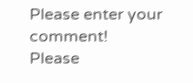Please enter your comment!
Please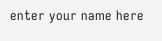enter your name here